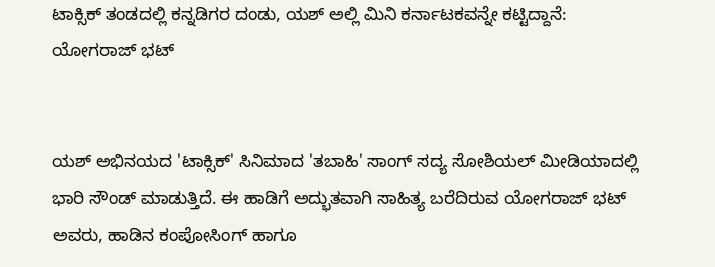ಟಾಕ್ಸಿಕ್‌ ತಂಡದಲ್ಲಿ ಕನ್ನಡಿಗರ ದಂಡು, ಯಶ್‌ ಅಲ್ಲಿ ಮಿನಿ ಕರ್ನಾಟಕವನ್ನೇ ಕಟ್ಟಿದ್ದಾನೆ: ಯೋಗರಾಜ್‌ ಭಟ್‌


ಯಶ್ ಅಭಿನಯದ 'ಟಾಕ್ಸಿಕ್' ಸಿನಿಮಾದ 'ತಬಾಹಿ' ಸಾಂಗ್ ಸದ್ಯ ಸೋಶಿಯಲ್ ಮೀಡಿಯಾದಲ್ಲಿ ಭಾರಿ ಸೌಂಡ್ ಮಾಡುತ್ತಿದೆ. ಈ ಹಾಡಿಗೆ ಅದ್ಭುತವಾಗಿ ಸಾಹಿತ್ಯ ಬರೆದಿರುವ ಯೋಗರಾಜ್ ಭಟ್ ಅವರು, ಹಾಡಿನ ಕಂಪೋಸಿಂಗ್ ಹಾಗೂ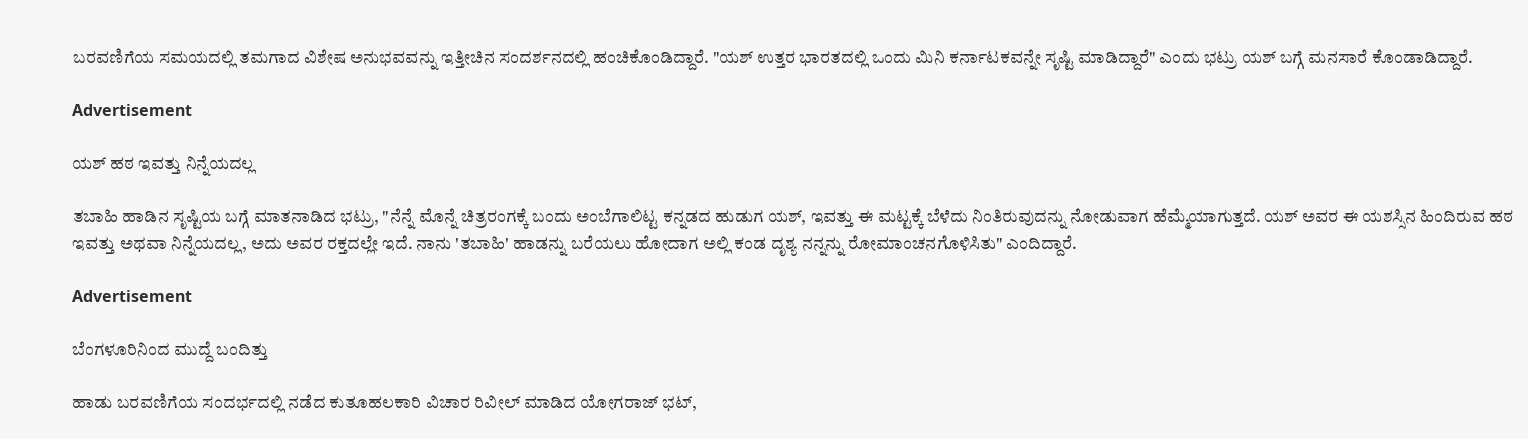ಬರವಣಿಗೆಯ ಸಮಯದಲ್ಲಿ ತಮಗಾದ ವಿಶೇಷ ಅನುಭವವನ್ನು ಇತ್ತೀಚಿನ ಸಂದರ್ಶನದಲ್ಲಿ ಹಂಚಿಕೊಂಡಿದ್ದಾರೆ. "ಯಶ್ ಉತ್ತರ ಭಾರತದಲ್ಲಿ ಒಂದು ಮಿನಿ ಕರ್ನಾಟಕವನ್ನೇ ಸೃಷ್ಟಿ ಮಾಡಿದ್ದಾರೆ" ಎಂದು ಭಟ್ರು ಯಶ್‌ ಬಗ್ಗೆ ಮನಸಾರೆ ಕೊಂಡಾಡಿದ್ದಾರೆ.

Advertisement

ಯಶ್ ಹಠ ಇವತ್ತು ನಿನ್ನೆಯದಲ್ಲ

ತಬಾಹಿ ಹಾಡಿನ ಸೃಷ್ಟಿಯ ಬಗ್ಗೆ ಮಾತನಾಡಿದ ಭಟ್ರು, "ನೆನ್ನೆ ಮೊನ್ನೆ ಚಿತ್ರರಂಗಕ್ಕೆ ಬಂದು ಅಂಬೆಗಾಲಿಟ್ಟ ಕನ್ನಡದ ಹುಡುಗ ಯಶ್, ಇವತ್ತು ಈ ಮಟ್ಟಕ್ಕೆ ಬೆಳೆದು ನಿಂತಿರುವುದನ್ನು ನೋಡುವಾಗ ಹೆಮ್ಮೆಯಾಗುತ್ತದೆ. ಯಶ್ ಅವರ ಈ ಯಶಸ್ಸಿನ ಹಿಂದಿರುವ ಹಠ ಇವತ್ತು ಅಥವಾ ನಿನ್ನೆಯದಲ್ಲ, ಅದು ಅವರ ರಕ್ತದಲ್ಲೇ ಇದೆ. ನಾನು 'ತಬಾಹಿ' ಹಾಡನ್ನು ಬರೆಯಲು ಹೋದಾಗ ಅಲ್ಲಿ ಕಂಡ ದೃಶ್ಯ ನನ್ನನ್ನು ರೋಮಾಂಚನಗೊಳಿಸಿತು" ಎಂದಿದ್ದಾರೆ.

Advertisement

ಬೆಂಗಳೂರಿನಿಂದ ಮುದ್ದೆ ಬಂದಿತ್ತು

ಹಾಡು ಬರವಣಿಗೆಯ ಸಂದರ್ಭದಲ್ಲಿ ನಡೆದ ಕುತೂಹಲಕಾರಿ ವಿಚಾರ ರಿವೀಲ್‌ ಮಾಡಿದ ಯೋಗರಾಜ್ ಭಟ್,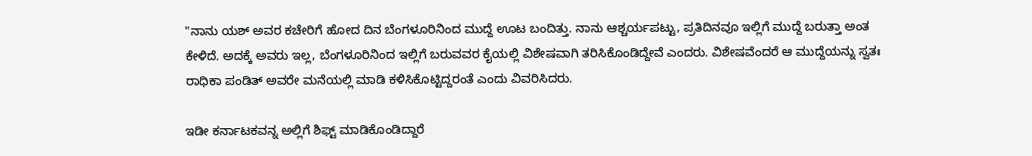"ನಾನು ಯಶ್ ಅವರ ಕಚೇರಿಗೆ ಹೋದ ದಿನ ಬೆಂಗಳೂರಿನಿಂದ ಮುದ್ದೆ ಊಟ ಬಂದಿತ್ತು. ನಾನು ಆಶ್ಚರ್ಯಪಟ್ಟು, ಪ್ರತಿದಿನವೂ ಇಲ್ಲಿಗೆ ಮುದ್ದೆ ಬರುತ್ತಾ ಅಂತ ಕೇಳಿದೆ. ಅದಕ್ಕೆ ಅವರು ಇಲ್ಲ, ಬೆಂಗಳೂರಿನಿಂದ ಇಲ್ಲಿಗೆ ಬರುವವರ ಕೈಯಲ್ಲಿ ವಿಶೇಷವಾಗಿ ತರಿಸಿಕೊಂಡಿದ್ದೇವೆ ಎಂದರು. ವಿಶೇಷವೆಂದರೆ ಆ ಮುದ್ದೆಯನ್ನು ಸ್ವತಃ ರಾಧಿಕಾ ಪಂಡಿತ್ ಅವರೇ ಮನೆಯಲ್ಲಿ ಮಾಡಿ ಕಳಿಸಿಕೊಟ್ಟಿದ್ದರಂತೆ ಎಂದು ವಿವರಿಸಿದರು.

ಇಡೀ ಕರ್ನಾಟಕವನ್ನ ಅಲ್ಲಿಗೆ ಶಿಫ್ಟ್ ಮಾಡಿಕೊಂಡಿದ್ದಾರೆ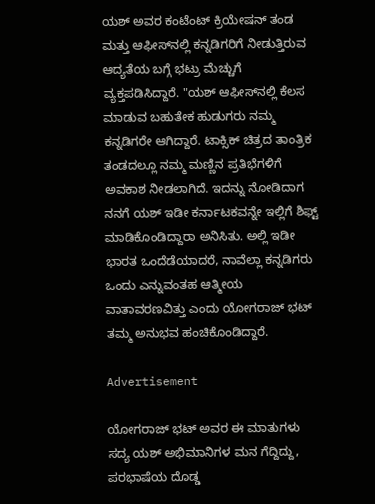ಯಶ್ ಅವರ ಕಂಟೆಂಟ್ ಕ್ರಿಯೇಷನ್ ತಂಡ ಮತ್ತು ಆಫೀಸ್‌ನಲ್ಲಿ ಕನ್ನಡಿಗರಿಗೆ ನೀಡುತ್ತಿರುವ ಆದ್ಯತೆಯ ಬಗ್ಗೆ ಭಟ್ರು ಮೆಚ್ಚುಗೆ ವ್ಯಕ್ತಪಡಿಸಿದ್ದಾರೆ. "ಯಶ್ ಆಫೀಸ್‌ನಲ್ಲಿ ಕೆಲಸ ಮಾಡುವ ಬಹುತೇಕ ಹುಡುಗರು ನಮ್ಮ ಕನ್ನಡಿಗರೇ ಆಗಿದ್ದಾರೆ. ಟಾಕ್ಸಿಕ್ ಚಿತ್ರದ ತಾಂತ್ರಿಕ ತಂಡದಲ್ಲೂ ನಮ್ಮ ಮಣ್ಣಿನ ಪ್ರತಿಭೆಗಳಿಗೆ ಅವಕಾಶ ನೀಡಲಾಗಿದೆ. ಇದನ್ನು ನೋಡಿದಾಗ ನನಗೆ ಯಶ್ ಇಡೀ ಕರ್ನಾಟಕವನ್ನೇ ಇಲ್ಲಿಗೆ ಶಿಫ್ಟ್ ಮಾಡಿಕೊಂಡಿದ್ದಾರಾ ಅನಿಸಿತು. ಅಲ್ಲಿ ಇಡೀ ಭಾರತ ಒಂದೆಡೆಯಾದರೆ, ನಾವೆಲ್ಲಾ ಕನ್ನಡಿಗರು ಒಂದು ಎನ್ನುವಂತಹ ಆತ್ಮೀಯ ವಾತಾವರಣವಿತ್ತು ಎಂದು ಯೋಗರಾಜ್ ಭಟ್ ತಮ್ಮ ಅನುಭವ ಹಂಚಿಕೊಂಡಿದ್ದಾರೆ.

Advertisement

ಯೋಗರಾಜ್ ಭಟ್ ಅವರ ಈ ಮಾತುಗಳು ಸದ್ಯ ಯಶ್ ಅಭಿಮಾನಿಗಳ ಮನ ಗೆದ್ದಿದ್ದು, ಪರಭಾಷೆಯ ದೊಡ್ಡ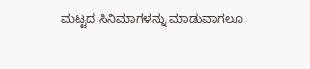ಮಟ್ಟದ ಸಿನಿಮಾಗಳನ್ನು ಮಾಡುವಾಗಲೂ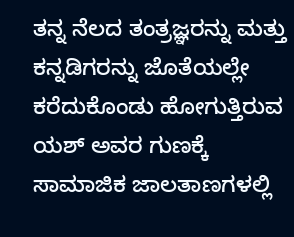ತನ್ನ ನೆಲದ ತಂತ್ರಜ್ಞರನ್ನು ಮತ್ತು ಕನ್ನಡಿಗರನ್ನು ಜೊತೆಯಲ್ಲೇ ಕರೆದುಕೊಂಡು ಹೋಗುತ್ತಿರುವ ಯಶ್ ಅವರ ಗುಣಕ್ಕೆ ಸಾಮಾಜಿಕ ಜಾಲತಾಣಗಳಲ್ಲಿ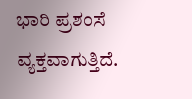ಭಾರಿ ಪ್ರಶಂಸೆ ವ್ಯಕ್ತವಾಗುತ್ತಿದೆ.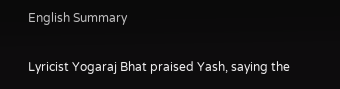English Summary

Lyricist Yogaraj Bhat praised Yash, saying the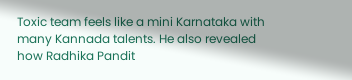Toxic team feels like a mini Karnataka with many Kannada talents. He also revealed how Radhika Pandit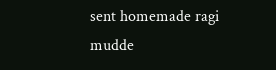sent homemade ragi mudde